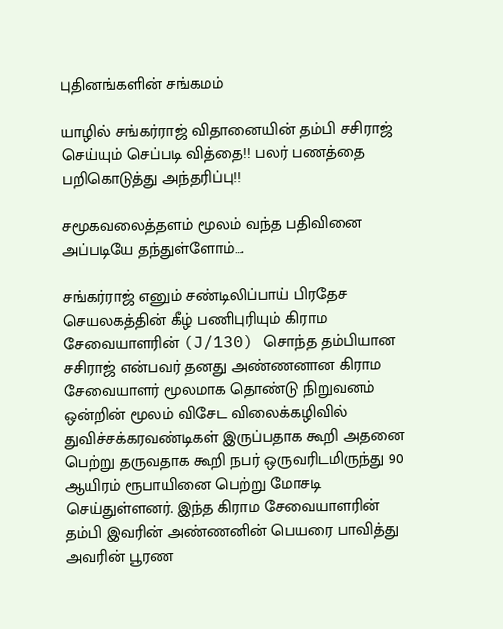புதினங்களின் சங்கமம்

யாழில் சங்கர்ராஜ் விதானையின் தம்பி சசிராஜ் செய்யும் செப்படி வித்தை!! பலர் பணத்தை பறிகொடுத்து அந்தரிப்பு!!

சமூகவலைத்தளம் மூலம் வந்த பதிவினை அப்படியே தந்துள்ளோம்….

சங்கர்ராஜ் எனும் சண்டிலிப்பாய் பிரதேச செயலகத்தின் கீழ் பணிபுரியும் கிராம சேவையாளரின் (J/130) சொந்த தம்பியான சசிராஜ் என்பவர் தனது அண்ணனான கிராம சேவையாளர் மூலமாக தொண்டு நிறுவனம் ஒன்றின் மூலம் விசேட விலைக்கழிவில் துவிச்சக்கரவண்டிகள் இருப்பதாக கூறி அதனை பெற்று தருவதாக கூறி நபர் ஒருவரிடமிருந்து 90 ஆயிரம் ரூபாயினை பெற்று மோசடி செய்துள்ளனர். இந்த கிராம சேவையாளரின் தம்பி இவரின் அண்ணனின் பெயரை பாவித்து அவரின் பூரண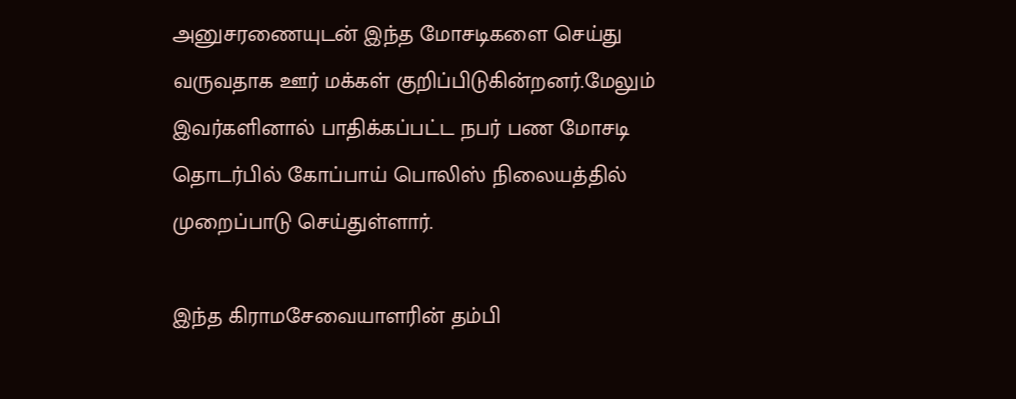அனுசரணையுடன் இந்த மோசடிகளை செய்து வருவதாக ஊர் மக்கள் குறிப்பிடுகின்றனர்.மேலும் இவர்களினால் பாதிக்கப்பட்ட நபர் பண மோசடி தொடர்பில் கோப்பாய் பொலிஸ் நிலையத்தில் முறைப்பாடு செய்துள்ளார்.

இந்த கிராமசேவையாளரின் தம்பி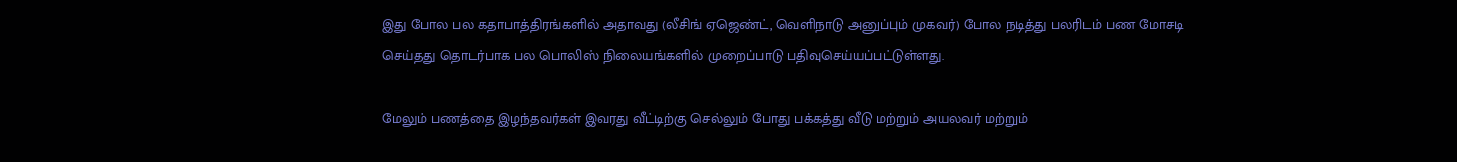இது போல பல கதாபாத்திரங்களில் அதாவது (லீசிங் ஏஜெண்ட், வெளிநாடு அனுப்பும் முகவர்) போல நடித்து பலரிடம் பண மோசடி செய்தது தொடர்பாக பல பொலிஸ் நிலையங்களில் முறைப்பாடு பதிவுசெய்யப்பட்டுள்ளது.

மேலும் பணத்தை இழந்தவர்கள் இவரது வீட்டிற்கு செல்லும் போது பக்கத்து வீடு மற்றும் அயலவர் மற்றும்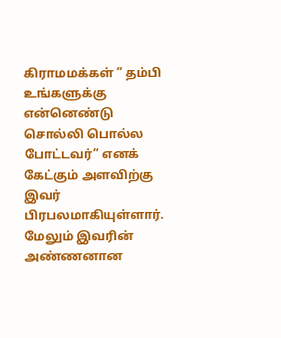கிராமமக்கள் ” தம்பி உங்களுக்கு என்னெண்டு சொல்லி பொல்ல போட்டவர்” எனக் கேட்கும் அளவிற்கு இவர் பிரபலமாகியுள்ளார்.
மேலும் இவரின் அண்ணனான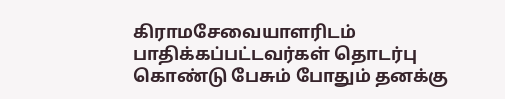கிராமசேவையாளரிடம் பாதிக்கப்பட்டவர்கள் தொடர்பு கொண்டு பேசும் போதும் தனக்கு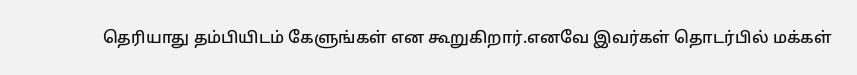தெரியாது தம்பியிடம் கேளுங்கள் என கூறுகிறார்.எனவே இவர்கள் தொடர்பில் மக்கள்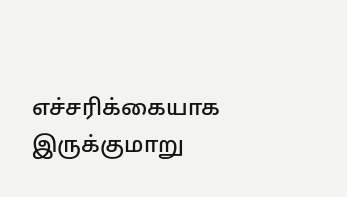எச்சரிக்கையாக இருக்குமாறு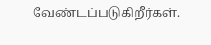வேண்டப்படுகிறீர்கள்.